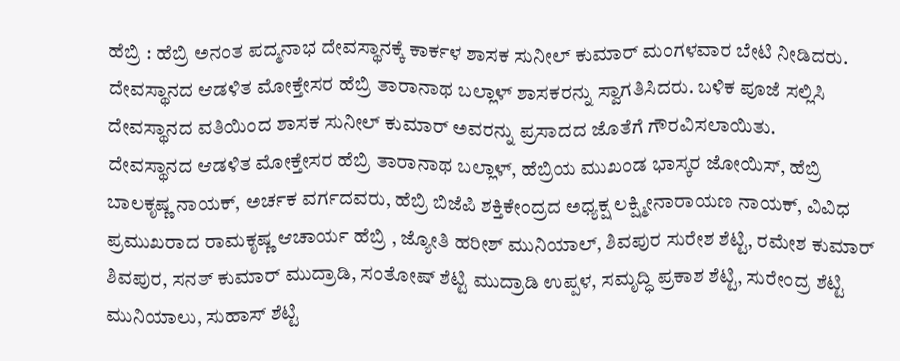ಹೆಬ್ರಿ : ಹೆಬ್ರಿ ಅನಂತ ಪದ್ಮನಾಭ ದೇವಸ್ಥಾನಕ್ಕೆ ಕಾರ್ಕಳ ಶಾಸಕ ಸುನೀಲ್ ಕುಮಾರ್ ಮಂಗಳವಾರ ಬೇಟಿ ನೀಡಿದರು. ದೇವಸ್ಥಾನದ ಆಡಳಿತ ಮೋಕ್ತೇಸರ ಹೆಬ್ರಿ ತಾರಾನಾಥ ಬಲ್ಲಾಳ್ ಶಾಸಕರನ್ನು ಸ್ವಾಗತಿಸಿದರು. ಬಳಿಕ ಪೂಜೆ ಸಲ್ಲಿಸಿ ದೇವಸ್ಥಾನದ ವತಿಯಿಂದ ಶಾಸಕ ಸುನೀಲ್ ಕುಮಾರ್ ಅವರನ್ನು ಪ್ರಸಾದದ ಜೊತೆಗೆ ಗೌರವಿಸಲಾಯಿತು.
ದೇವಸ್ಥಾನದ ಆಡಳಿತ ಮೋಕ್ತೇಸರ ಹೆಬ್ರಿ ತಾರಾನಾಥ ಬಲ್ಲಾಳ್, ಹೆಬ್ರಿಯ ಮುಖಂಡ ಭಾಸ್ಕರ ಜೋಯಿಸ್, ಹೆಬ್ರಿ ಬಾಲಕೃಷ್ಣ ನಾಯಕ್, ಅರ್ಚಕ ವರ್ಗದವರು, ಹೆಬ್ರಿ ಬಿಜೆಪಿ ಶಕ್ತಿಕೇಂದ್ರದ ಅಧ್ಯಕ್ಷ ಲಕ್ಷ್ಮೀನಾರಾಯಣ ನಾಯಕ್, ವಿವಿಧ ಪ್ರಮುಖರಾದ ರಾಮಕೃಷ್ಣ ಆಚಾರ್ಯ ಹೆಬ್ರಿ , ಜ್ಯೋತಿ ಹರೀಶ್ ಮುನಿಯಾಲ್, ಶಿವಪುರ ಸುರೇಶ ಶೆಟ್ಟಿ, ರಮೇಶ ಕುಮಾರ್ ಶಿವಪುರ, ಸನತ್ ಕುಮಾರ್ ಮುದ್ರಾಡಿ, ಸಂತೋಷ್ ಶೆಟ್ಟಿ ಮುದ್ರಾಡಿ ಉಪ್ಪಳ, ಸಮೃದ್ಧಿ ಪ್ರಕಾಶ ಶೆಟ್ಟಿ, ಸುರೇಂದ್ರ ಶೆಟ್ಟಿ ಮುನಿಯಾಲು, ಸುಹಾಸ್ ಶೆಟ್ಟಿ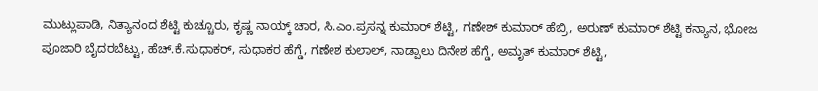ಮುಟ್ಲುಪಾಡಿ, ನಿತ್ಯಾನಂದ ಶೆಟ್ಟಿ ಕುಚ್ಚೂರು, ಕೃಷ್ಣ ನಾಯ್ಕ್ ಚಾರ, ಸಿ.ಎಂ.ಪ್ರಸನ್ನ ಕುಮಾರ್ ಶೆಟ್ಟಿ, ಗಣೇಶ್ ಕುಮಾರ್ ಹೆಬ್ರಿ, ಅರುಣ್ ಕುಮಾರ್ ಶೆಟ್ಟಿ ಕನ್ಯಾನ, ಭೋಜ ಪೂಜಾರಿ ಬೈದರಬೆಟ್ಟು, ಹೆಚ್.ಕೆ.ಸುಧಾಕರ್, ಸುಧಾಕರ ಹೆಗ್ಡೆ, ಗಣೇಶ ಕುಲಾಲ್, ನಾಡ್ಪಾಲು ದಿನೇಶ ಹೆಗ್ಡೆ, ಅಮೃತ್ ಕುಮಾರ್ ಶೆಟ್ಟಿ,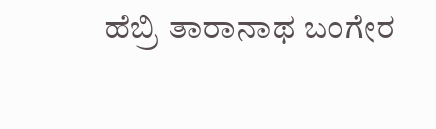ಹೆಬ್ರಿ ತಾರಾನಾಥ ಬಂಗೇರ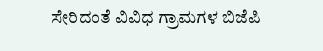ಸೇರಿದಂತೆ ವಿವಿಧ ಗ್ರಾಮಗಳ ಬಿಜೆಪಿ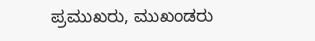ಪ್ರಮುಖರು, ಮುಖಂಡರು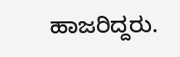ಹಾಜರಿದ್ದರು.